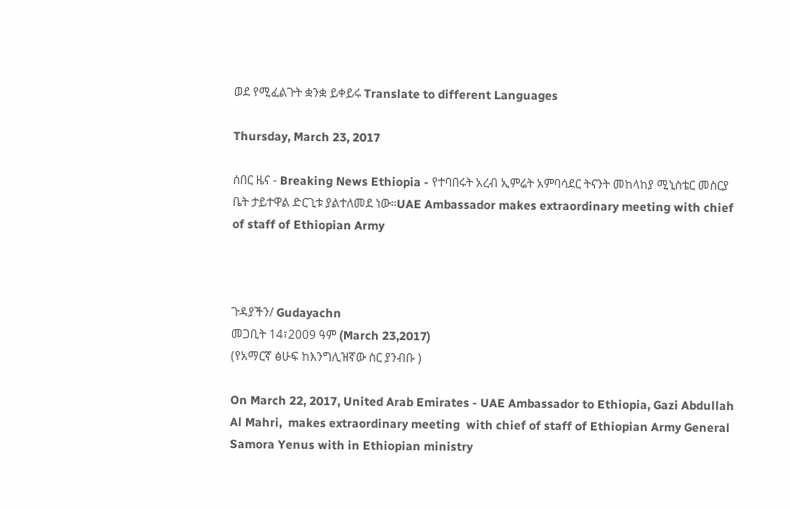ወደ የሚፈልጉት ቋንቋ ይቀይሩ Translate to different Languages

Thursday, March 23, 2017

ሰበር ዜና - Breaking News Ethiopia - የተባበሩት አረብ ኢምሬት አምባሳደር ትናንት መከላከያ ሚኒስቴር መስርያ ቤት ታይተዋል ድርጊቱ ያልተለመደ ነው።UAE Ambassador makes extraordinary meeting with chief of staff of Ethiopian Army



ጉዳያችን/ Gudayachn
መጋቢት 14፣2009 ዓም (March 23,2017)
(የአማርኛ ፅሁፍ ከእንግሊዝኛው ስር ያንብቡ )

On March 22, 2017, United Arab Emirates - UAE Ambassador to Ethiopia, Gazi Abdullah Al Mahri,  makes extraordinary meeting  with chief of staff of Ethiopian Army General Samora Yenus with in Ethiopian ministry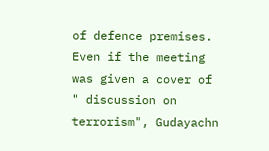of defence premises. Even if the meeting was given a cover of " discussion on terrorism", Gudayachn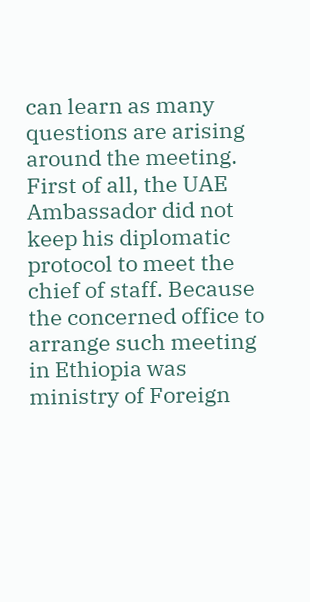can learn as many questions are arising around the meeting. First of all, the UAE Ambassador did not keep his diplomatic protocol to meet the chief of staff. Because the concerned office to arrange such meeting in Ethiopia was ministry of Foreign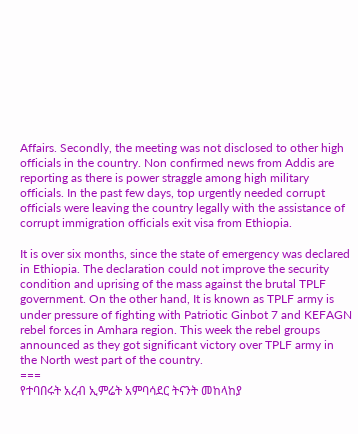Affairs. Secondly, the meeting was not disclosed to other high officials in the country. Non confirmed news from Addis are reporting as there is power straggle among high military officials. In the past few days, top urgently needed corrupt officials were leaving the country legally with the assistance of corrupt immigration officials exit visa from Ethiopia.

It is over six months, since the state of emergency was declared in Ethiopia. The declaration could not improve the security condition and uprising of the mass against the brutal TPLF government. On the other hand, It is known as TPLF army is under pressure of fighting with Patriotic Ginbot 7 and KEFAGN rebel forces in Amhara region. This week the rebel groups announced as they got significant victory over TPLF army in the North west part of the country.
===
የተባበሩት አረብ ኢምሬት አምባሳደር ትናንት መከላከያ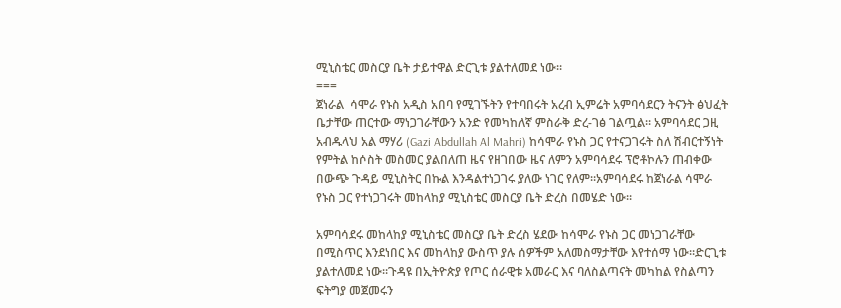ሚኒስቴር መስርያ ቤት ታይተዋል ድርጊቱ ያልተለመደ ነው።
===
ጀነራል  ሳሞራ የኑስ አዲስ አበባ የሚገኙትን የተባበሩት አረብ ኢምሬት አምባሳደርን ትናንት ፅህፈት ቤታቸው ጠርተው ማነጋገራቸውን አንድ የመካከለኛ ምስራቅ ድረ-ገፅ ገልጧል። አምባሳደር ጋዚ አብዱላህ አል ማሃሪ (Gazi Abdullah Al Mahri) ከሳሞራ የኑስ ጋር የተናጋገሩት ስለ ሽብርተኝነት የምትል ከሶስት መስመር ያልበለጠ ዜና የዘገበው ዜና ለምን አምባሳደሩ ፕሮቶኮሉን ጠብቀው በውጭ ጉዳይ ሚኒስትር በኩል እንዳልተነጋገሩ ያለው ነገር የለም።አምባሳደሩ ከጀነራል ሳሞራ የኑስ ጋር የተነጋገሩት መከላከያ ሚኒስቴር መስርያ ቤት ድረስ በመሄድ ነው።

አምባሳደሩ መከላከያ ሚኒስቴር መስርያ ቤት ድረስ ሄደው ከሳሞራ የኑስ ጋር መነጋገራቸው በሚስጥር እንደነበር እና መከላከያ ውስጥ ያሉ ሰዎችም አለመስማታቸው እየተሰማ ነው።ድርጊቱ ያልተለመደ ነው።ጉዳዩ በኢትዮጵያ የጦር ሰራዊቱ አመራር እና ባለስልጣናት መካከል የስልጣን ፍትግያ መጀመሩን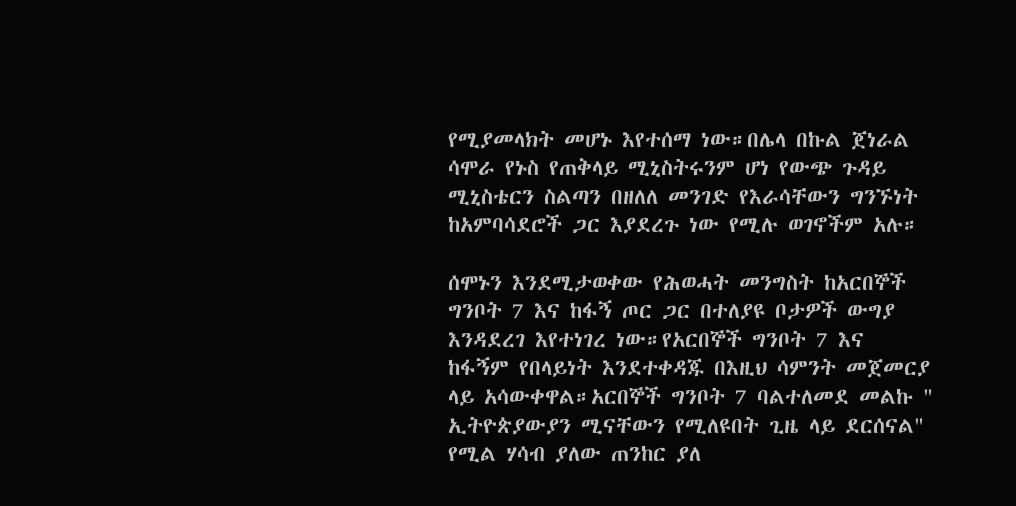የሚያመላክት መሆኑ እየተሰማ ነው።በሌላ በኩል ጀነራል ሳሞራ የኑስ የጠቅላይ ሚኒስትሩንም ሆነ የውጭ ጉዳይ ሚኒስቴርን ስልጣን በዘለለ መንገድ የእራሳቸውን ግንኙነት ከአምባሳደሮች ጋር እያደረጉ ነው የሚሉ ወገኖችም አሉ።

ሰሞኑን እንደሚታወቀው የሕወሓት መንግስት ከአርበኞች ግንቦት 7 እና ከፋኝ ጦር ጋር በተለያዩ ቦታዎች ውግያ እንዳደረገ እየተነገረ ነው።የአርበኞች ግንቦት 7 እና ከፋኝም የበላይነት እንደተቀዳጁ በእዚህ ሳምንት መጀመርያ ላይ አሳውቀዋል።አርበኞች ግንቦት 7 ባልተለመደ መልኩ " ኢትዮጵያውያን ሚናቸውን የሚለዩበት ጊዜ ላይ ደርሰናል" የሚል ሃሳብ ያለው ጠንከር ያለ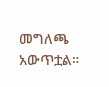መግለጫ አውጥቷል።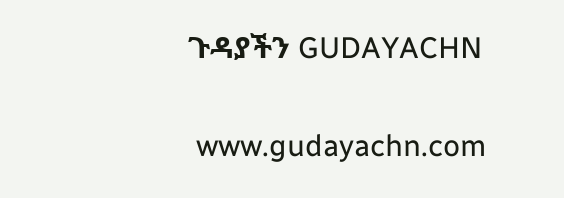ጉዳያችን GUDAYACHN

 www.gudayachn.com